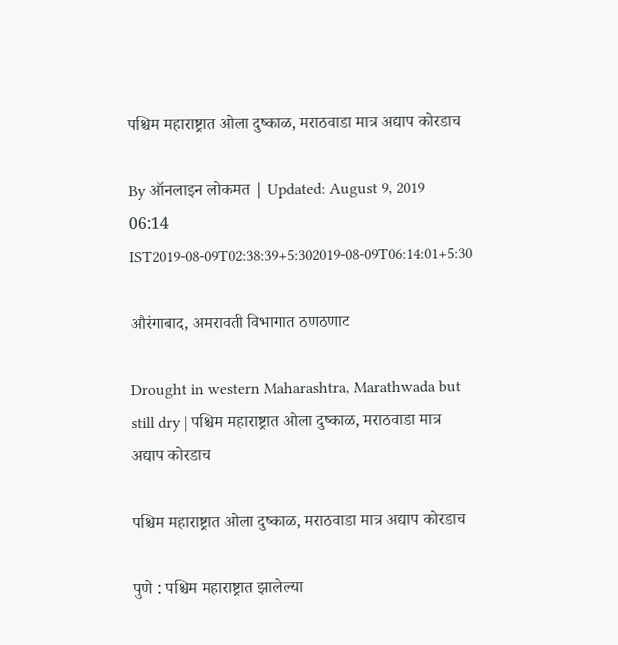पश्चिम महाराष्ट्रात ओला दुष्काळ, मराठवाडा मात्र अद्याप कोरडाच

By ऑनलाइन लोकमत | Updated: August 9, 2019 06:14 IST2019-08-09T02:38:39+5:302019-08-09T06:14:01+5:30

औरंगाबाद, अमरावती विभागात ठणठणाट

Drought in western Maharashtra, Marathwada but still dry | पश्चिम महाराष्ट्रात ओला दुष्काळ, मराठवाडा मात्र अद्याप कोरडाच

पश्चिम महाराष्ट्रात ओला दुष्काळ, मराठवाडा मात्र अद्याप कोरडाच

पुणे : पश्चिम महाराष्ट्रात झालेल्या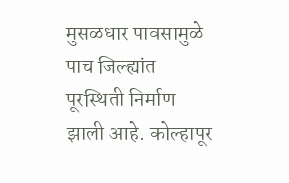मुसळधार पावसामुळे पाच जिल्ह्यांत पूरस्थिती निर्माण झाली आहे. कोल्हापूर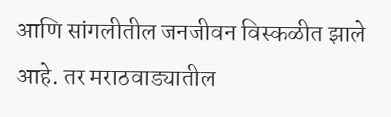आणि सांगलीतील जनजीवन विस्कळीत झाले आहे. तर मराठवाड्यातील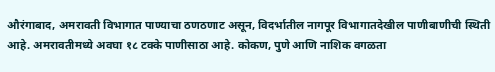औरंगाबाद, अमरावती विभागात पाण्याचा ठणठणाट असून, विदर्भातील नागपूर विभागातदेखील पाणीबाणीची स्थिती आहे. अमरावतीमध्ये अवघा १८ टक्के पाणीसाठा आहे. कोकण, पुणे आणि नाशिक वगळता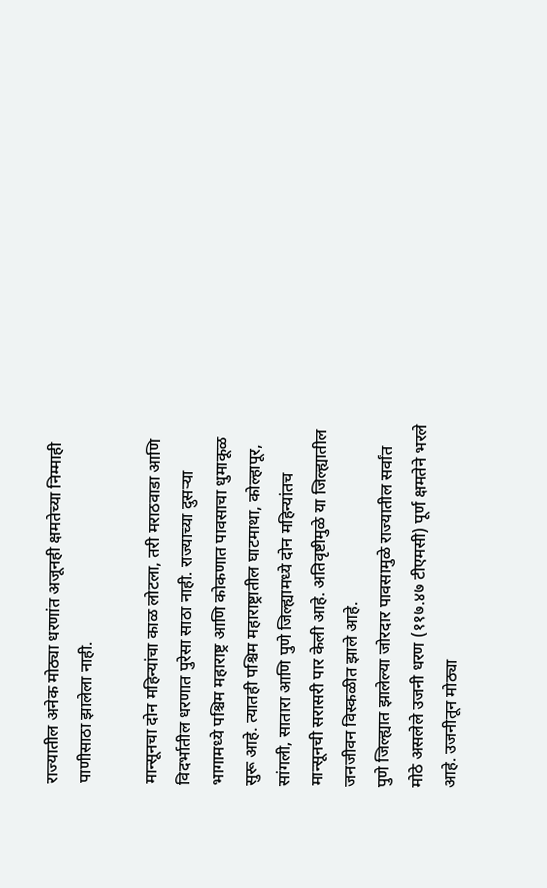राज्यातील अनेक मोठ्या धरणांत अजूनही क्षमतेच्या निम्माही पाणीसाठा झालेला नाही.

मान्सूनचा दोन महिन्यांचा काळ लोटला, तरी मराठवाडा आणि विदर्भातील धरणात पुरेसा साठा नाही. राज्याच्या दुसऱ्या भागामध्ये पश्चिम महाराष्ट्र आणि कोकणात पावसाचा धुमाकूळ सुरू आहे. त्यातही पश्चिम महाराष्ट्रातील घाटमाथा, कोल्हापूर, सांगली, सातारा आणि पुणे जिल्ह्यामध्ये दोन महिन्यांतच मान्सूनची सरासरी पार केली आहे. अतिवृष्टीमुळे या जिल्ह्यातील जनजीवन विस्कळीत झाले आहे.
पुणे जिल्ह्यात झालेल्या जोरदार पावसामुळे राज्यातील सर्वांत मोठे असलेले उजनी धरण (११७.४७ टीएमसी) पूर्ण क्षमतेने भरले आहे. उजनीतून मोठ्या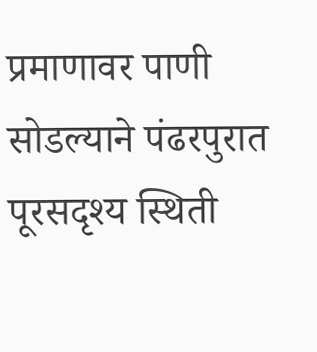प्रमाणावर पाणी सोडल्याने पंढरपुरात पूरसदृश्य स्थिती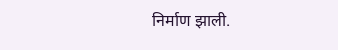निर्माण झाली.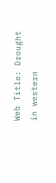Web Title: Drought in western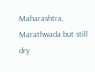Maharashtra, Marathwada but still dry